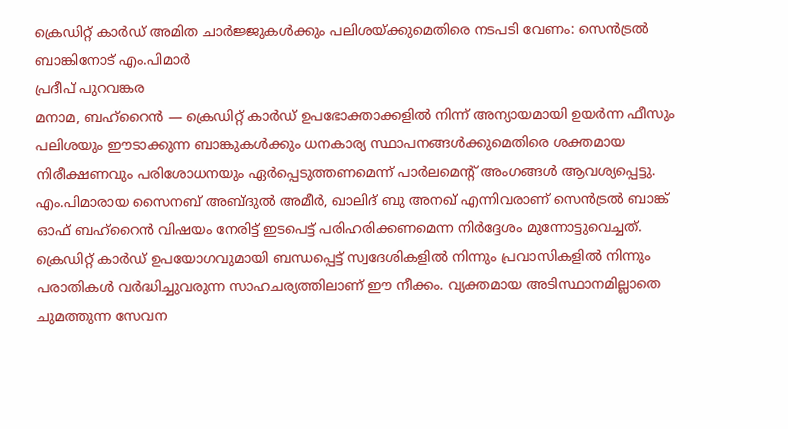ക്രെഡിറ്റ് കാർഡ് അമിത ചാർജ്ജുകൾക്കും പലിശയ്ക്കുമെതിരെ നടപടി വേണം: സെൻട്രൽ ബാങ്കിനോട് എം.പിമാർ
പ്രദീപ് പുറവങ്കര
മനാമ, ബഹ്റൈൻ — ക്രെഡിറ്റ് കാർഡ് ഉപഭോക്താക്കളിൽ നിന്ന് അന്യായമായി ഉയർന്ന ഫീസും പലിശയും ഈടാക്കുന്ന ബാങ്കുകൾക്കും ധനകാര്യ സ്ഥാപനങ്ങൾക്കുമെതിരെ ശക്തമായ നിരീക്ഷണവും പരിശോധനയും ഏർപ്പെടുത്തണമെന്ന് പാർലമെന്റ് അംഗങ്ങൾ ആവശ്യപ്പെട്ടു. എം.പിമാരായ സൈനബ് അബ്ദുൽ അമീർ, ഖാലിദ് ബു അനഖ് എന്നിവരാണ് സെൻട്രൽ ബാങ്ക് ഓഫ് ബഹ്റൈൻ വിഷയം നേരിട്ട് ഇടപെട്ട് പരിഹരിക്കണമെന്ന നിർദ്ദേശം മുന്നോട്ടുവെച്ചത്.
ക്രെഡിറ്റ് കാർഡ് ഉപയോഗവുമായി ബന്ധപ്പെട്ട് സ്വദേശികളിൽ നിന്നും പ്രവാസികളിൽ നിന്നും പരാതികൾ വർദ്ധിച്ചുവരുന്ന സാഹചര്യത്തിലാണ് ഈ നീക്കം. വ്യക്തമായ അടിസ്ഥാനമില്ലാതെ ചുമത്തുന്ന സേവന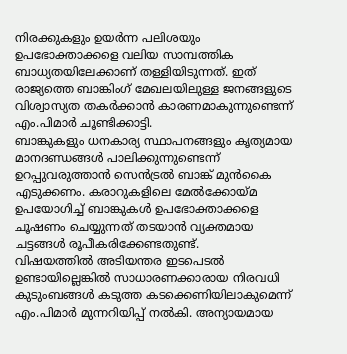നിരക്കുകളും ഉയർന്ന പലിശയും ഉപഭോക്താക്കളെ വലിയ സാമ്പത്തിക ബാധ്യതയിലേക്കാണ് തള്ളിയിടുന്നത്. ഇത് രാജ്യത്തെ ബാങ്കിംഗ് മേഖലയിലുള്ള ജനങ്ങളുടെ വിശ്വാസ്യത തകർക്കാൻ കാരണമാകുന്നുണ്ടെന്ന് എം.പിമാർ ചൂണ്ടിക്കാട്ടി.
ബാങ്കുകളും ധനകാര്യ സ്ഥാപനങ്ങളും കൃത്യമായ മാനദണ്ഡങ്ങൾ പാലിക്കുന്നുണ്ടെന്ന് ഉറപ്പുവരുത്താൻ സെൻട്രൽ ബാങ്ക് മുൻകൈ എടുക്കണം. കരാറുകളിലെ മേൽക്കോയ്മ ഉപയോഗിച്ച് ബാങ്കുകൾ ഉപഭോക്താക്കളെ ചൂഷണം ചെയ്യുന്നത് തടയാൻ വ്യക്തമായ ചട്ടങ്ങൾ രൂപീകരിക്കേണ്ടതുണ്ട്.
വിഷയത്തിൽ അടിയന്തര ഇടപെടൽ ഉണ്ടായില്ലെങ്കിൽ സാധാരണക്കാരായ നിരവധി കുടുംബങ്ങൾ കടുത്ത കടക്കെണിയിലാകുമെന്ന് എം.പിമാർ മുന്നറിയിപ്പ് നൽകി. അന്യായമായ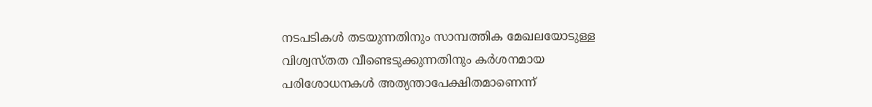നടപടികൾ തടയുന്നതിനും സാമ്പത്തിക മേഖലയോടുള്ള വിശ്വസ്തത വീണ്ടെടുക്കുന്നതിനും കർശനമായ പരിശോധനകൾ അത്യന്താപേക്ഷിതമാണെന്ന്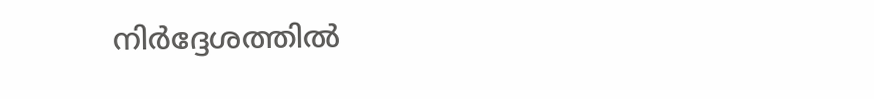നിർദ്ദേശത്തിൽ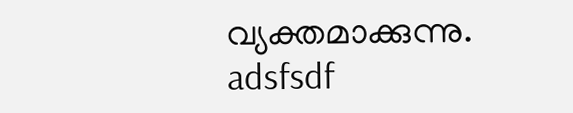വ്യക്തമാക്കുന്നു.
adsfsdf